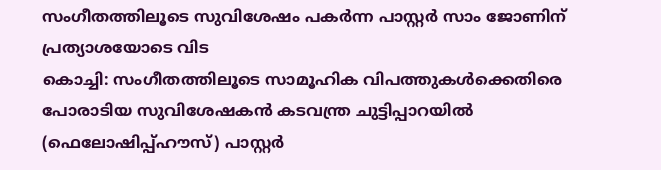സംഗീതത്തിലൂടെ സുവിശേഷം പകർന്ന പാസ്റ്റർ സാം ജോണിന് പ്രത്യാശയോടെ വിട
കൊച്ചി: സംഗീതത്തിലൂടെ സാമൂഹിക വിപത്തുകൾക്കെതിരെ പോരാടിയ സുവിശേഷകൻ കടവന്ത്ര ചുട്ടിപ്പാറയിൽ (ഫെലോഷിപ്പ്ഹൗസ്) പാസ്റ്റർ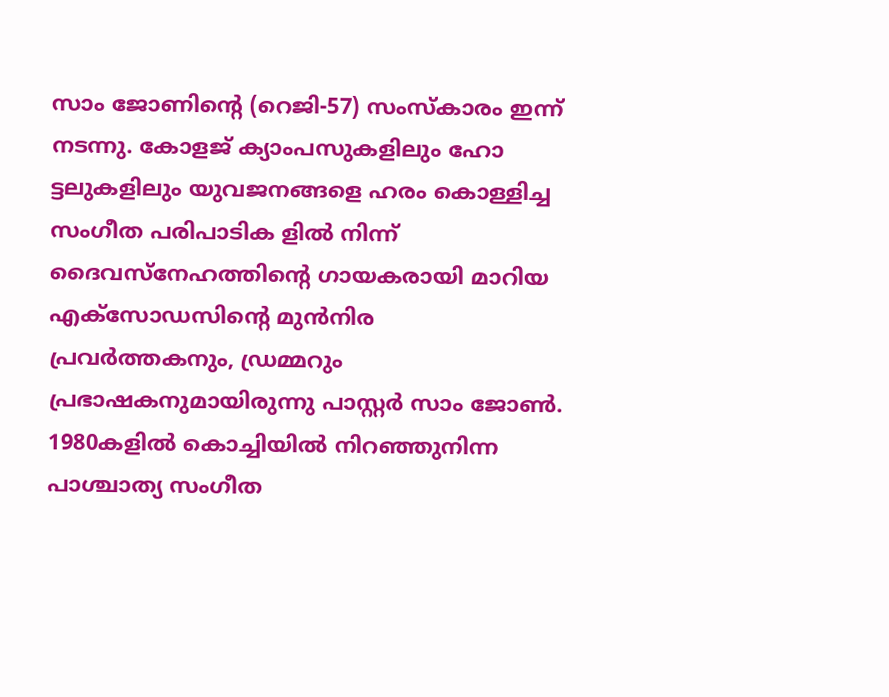സാം ജോണിന്റെ (റെജി-57) സംസ്കാരം ഇന്ന് നടന്നു. കോളജ് ക്യാംപസുകളിലും ഹോ ട്ടലുകളിലും യുവജനങ്ങളെ ഹരം കൊള്ളിച്ച സംഗീത പരിപാടിക ളിൽ നിന്ന് ദൈവസ്നേഹത്തിന്റെ ഗായകരായി മാറിയ എക്സോഡസിന്റെ മുൻനിര പ്രവർത്തകനും, ഡ്രമ്മറും പ്രഭാഷകനുമായിരുന്നു പാസ്റ്റർ സാം ജോൺ.
1980കളിൽ കൊച്ചിയിൽ നിറഞ്ഞുനിന്ന പാശ്ചാത്യ സംഗീത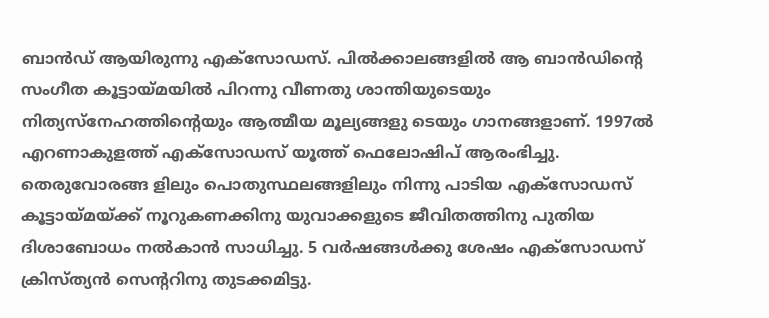ബാൻഡ് ആയിരുന്നു എക്സോഡസ്. പിൽക്കാലങ്ങളിൽ ആ ബാൻഡിന്റെ സംഗീത കൂട്ടായ്മയിൽ പിറന്നു വീണതു ശാന്തിയുടെയും നിത്യസ്നേഹത്തിന്റെയും ആത്മീയ മൂല്യങ്ങളു ടെയും ഗാനങ്ങളാണ്. 1997ൽ എറണാകുളത്ത് എക്സോഡസ് യൂത്ത് ഫെലോഷിപ് ആരംഭിച്ചു. തെരുവോരങ്ങ ളിലും പൊതുസ്ഥലങ്ങളിലും നിന്നു പാടിയ എക്സോഡസ് കൂട്ടായ്മയ്ക്ക് നൂറുകണക്കിനു യുവാക്കളുടെ ജീവിതത്തിനു പുതിയ ദിശാബോധം നൽകാൻ സാധിച്ചു. 5 വർഷങ്ങൾക്കു ശേഷം എക്സോഡസ് ക്രിസ്ത്യൻ സെന്ററിനു തുടക്കമിട്ടു.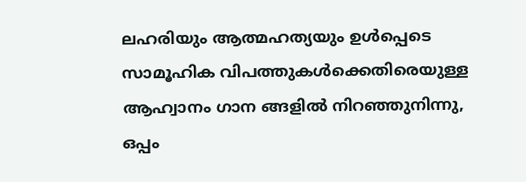ലഹരിയും ആത്മഹത്യയും ഉൾപ്പെടെ സാമൂഹിക വിപത്തുകൾക്കെതിരെയുള്ള ആഹ്വാനം ഗാന ങ്ങളിൽ നിറഞ്ഞുനിന്നു, ഒപ്പം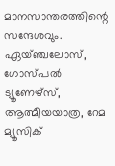മാനസാന്തരത്തിന്റെ സന്ദേശവും. ഏയ്ഞ്ചലോസ്, ഗോസ്പൽ ട്യൂണേഴ്സ്, ആത്മീയയാത്ര, റേമ മ്യൂസിക്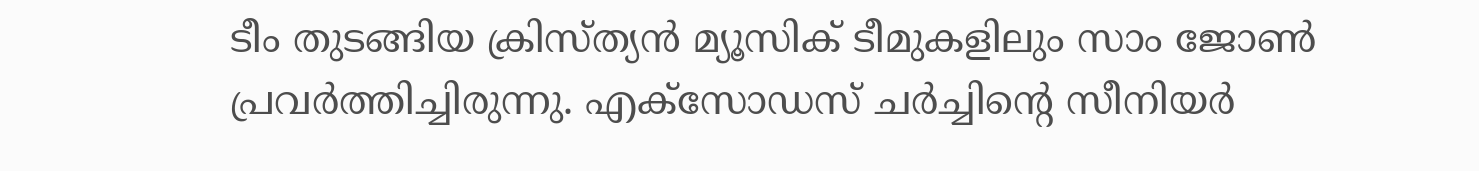ടീം തുടങ്ങിയ ക്രിസ്ത്യൻ മ്യൂസിക് ടീമുകളിലും സാം ജോൺ പ്രവർത്തിച്ചിരുന്നു. എക്സോഡസ് ചർച്ചിന്റെ സീനിയർ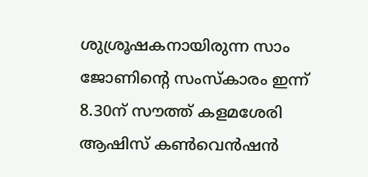ശുശ്രൂഷകനായിരുന്ന സാം ജോണിന്റെ സംസ്കാരം ഇന്ന് 8.30ന് സൗത്ത് കളമശേരി ആഷിസ് കൺവെൻഷൻ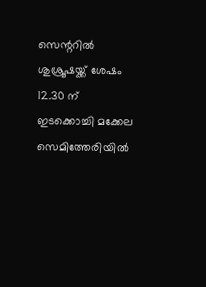സെന്ററിൽ ശുശ്രൂഷയ്ക്ക് ശേഷം 12.30 ന് ഇടക്കൊച്ചി മക്കേല സെമിത്തേരിയിൽ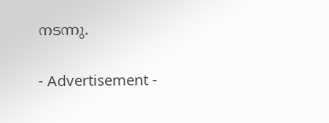നടന്നു.


- Advertisement -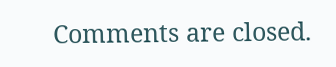Comments are closed.